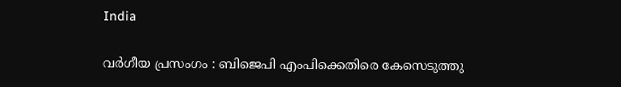India

വര്‍ഗീയ പ്രസംഗം : ബിജെപി എംപിക്കെതിരെ കേസെടുത്തു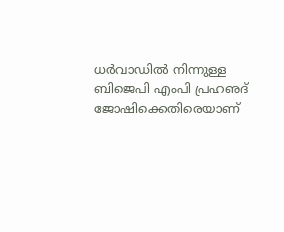ധര്‍വാഡില്‍ നിന്നുള്ള ബിജെപി എംപി പ്രഹഌദ് ജോഷിക്കെതിരെയാണ്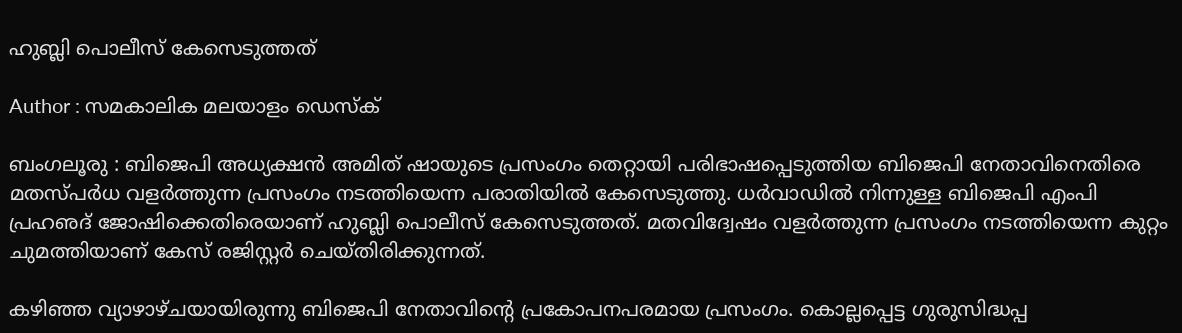ഹുബ്ലി പൊലീസ് കേസെടുത്തത്

Author : സമകാലിക മലയാളം ഡെസ്ക്

ബംഗലൂരു : ബിജെപി അധ്യക്ഷന്‍ അമിത് ഷായുടെ പ്രസംഗം തെറ്റായി പരിഭാഷപ്പെടുത്തിയ ബിജെപി നേതാവിനെതിരെ മതസ്പര്‍ധ വളര്‍ത്തുന്ന പ്രസംഗം നടത്തിയെന്ന പരാതിയില്‍ കേസെടുത്തു. ധര്‍വാഡില്‍ നിന്നുള്ള ബിജെപി എംപി പ്രഹഌദ് ജോഷിക്കെതിരെയാണ് ഹുബ്ലി പൊലീസ് കേസെടുത്തത്. മതവിദ്വേഷം വളര്‍ത്തുന്ന പ്രസംഗം നടത്തിയെന്ന കുറ്റം ചുമത്തിയാണ് കേസ് രജിസ്റ്റര്‍ ചെയ്തിരിക്കുന്നത്.

കഴിഞ്ഞ വ്യാഴാഴ്ചയായിരുന്നു ബിജെപി നേതാവിന്റെ പ്രകോപനപരമായ പ്രസംഗം. കൊല്ലപ്പെട്ട ഗുരുസിദ്ധപ്പ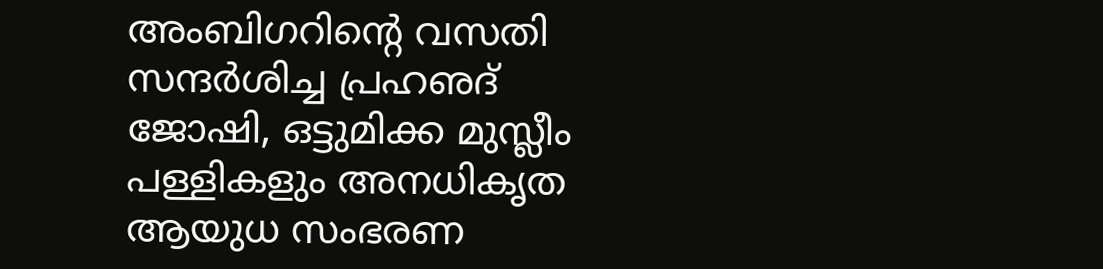അംബിഗറിന്റെ വസതി സന്ദര്‍ശിച്ച പ്രഹഌദ് ജോഷി, ഒട്ടുമിക്ക മുസ്ലീം പള്ളികളും അനധികൃത ആയുധ സംഭരണ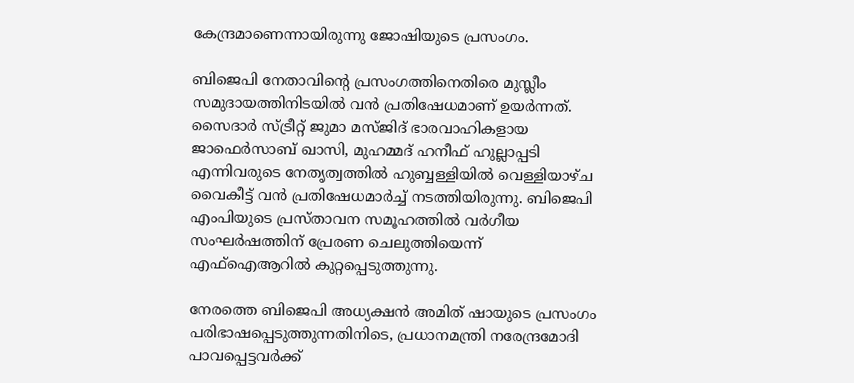കേന്ദ്രമാണെന്നായിരുന്നു ജോഷിയുടെ പ്രസംഗം.

ബിജെപി നേതാവിന്റെ പ്രസംഗത്തിനെതിരെ മുസ്ലീം സമുദായത്തിനിടയില്‍ വന്‍ പ്രതിഷേധമാണ് ഉയര്‍ന്നത്. സൈദാര്‍ സ്ട്രീറ്റ് ജുമാ മസ്ജിദ് ഭാരവാഹികളായ ജാഫെര്‍സാബ് ഖാസി, മുഹമ്മദ് ഹനീഫ് ഹുല്ലാപ്പടി എന്നിവരുടെ നേതൃത്വത്തില്‍ ഹുബ്ബള്ളിയില്‍ വെള്ളിയാഴ്ച വൈകീട്ട് വന്‍ പ്രതിഷേധമാര്‍ച്ച് നടത്തിയിരുന്നു. ബിജെപി എംപിയുടെ പ്രസ്താവന സമൂഹത്തില്‍ വര്‍ഗീയ സംഘര്‍ഷത്തിന് പ്രേരണ ചെലുത്തിയെന്ന് എഫ്‌ഐആറില്‍ കുറ്റപ്പെടുത്തുന്നു.

നേരത്തെ ബിജെപി അധ്യക്ഷന്‍ അമിത് ഷായുടെ പ്രസംഗം പരിഭാഷപ്പെടുത്തുന്നതിനിടെ, പ്രധാനമന്ത്രി നരേന്ദ്രമോദി പാവപ്പെട്ടവര്‍ക്ക്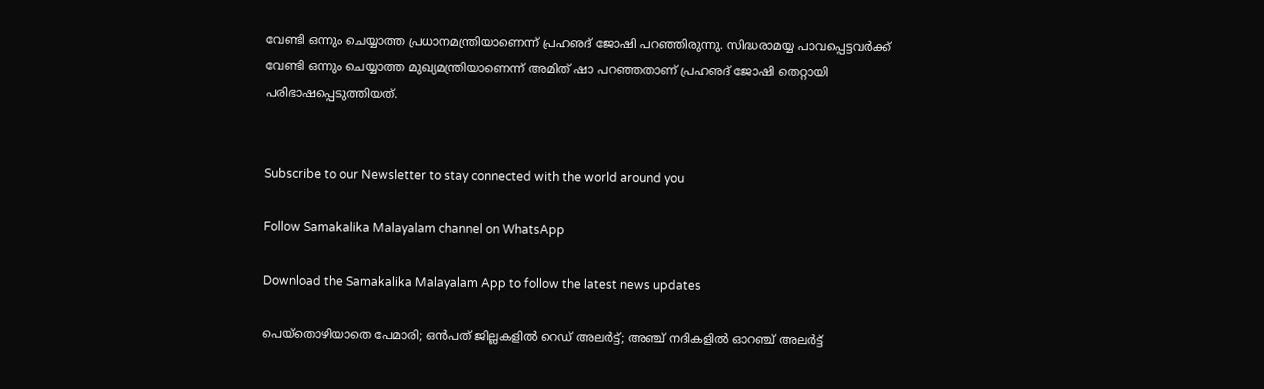വേണ്ടി ഒന്നും ചെയ്യാത്ത പ്രധാനമന്ത്രിയാണെന്ന് പ്രഹഌദ് ജോഷി പറഞ്ഞിരുന്നു. സിദ്ധരാമയ്യ പാവപ്പെട്ടവര്‍ക്ക് വേണ്ടി ഒന്നും ചെയ്യാത്ത മുഖ്യമന്ത്രിയാണെന്ന് അമിത് ഷാ പറഞ്ഞതാണ് പ്രഹഌദ് ജോഷി തെറ്റായി പരിഭാഷപ്പെടുത്തിയത്.


Subscribe to our Newsletter to stay connected with the world around you

Follow Samakalika Malayalam channel on WhatsApp

Download the Samakalika Malayalam App to follow the latest news updates

പെയ്‌തൊഴിയാതെ പേമാരി; ഒന്‍പത് ജില്ലകളില്‍ റെഡ് അലര്‍ട്ട്; അഞ്ച് നദികളില്‍ ഓറഞ്ച് അലര്‍ട്ട്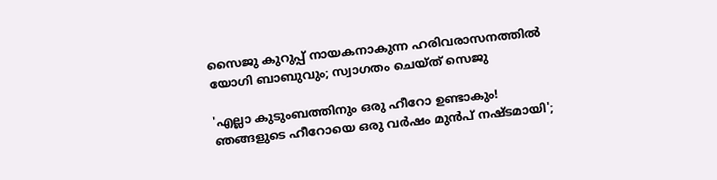സൈജു കുറുപ്പ് നായകനാകുന്ന ഹരിവരാസനത്തിൽ യോഗി ബാബുവും; സ്വാഗതം ചെയ്ത് സെജു

'എല്ലാ കുടുംബത്തിനും ഒരു ഹീറോ ഉണ്ടാകും! ഞങ്ങളുടെ ഹീറോയെ ഒരു വർഷം മുൻപ് നഷ്ടമായി';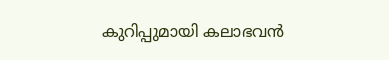കുറിപ്പുമായി കലാഭവൻ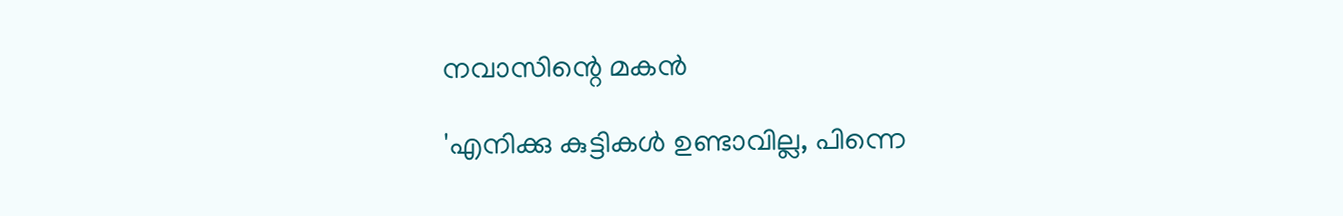നവാസിന്റെ മകൻ

'എനിക്കു കുട്ടികള്‍ ഉണ്ടാവില്ല, പിന്നെ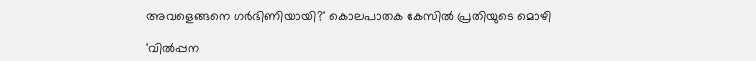അവളെങ്ങനെ ഗര്‍ഭിണിയായി?' കൊലപാതക കേസില്‍ പ്രതിയുടെ മൊഴി

'വിൽപ്പന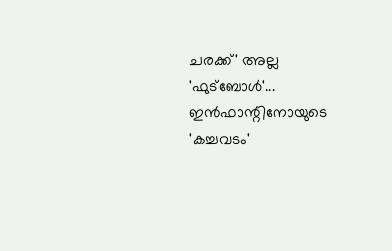ചരക്ക്' അല്ല 'ഫുട്ബോൾ'... ഇൻഫാന്റിനോയുടെ 'കച്ചവടം'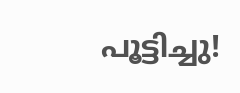പൂട്ടിച്ചു!